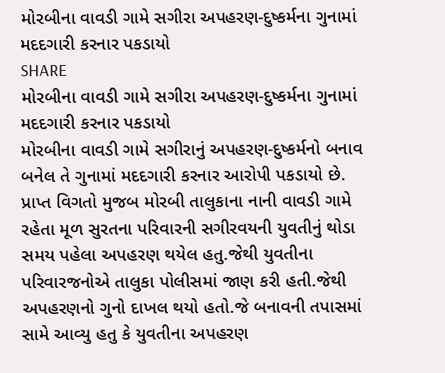મોરબીના વાવડી ગામે સગીરા અપહરણ-દુષ્કર્મના ગુનામાં મદદગારી કરનાર પકડાયો
SHARE
મોરબીના વાવડી ગામે સગીરા અપહરણ-દુષ્કર્મના ગુનામાં મદદગારી કરનાર પકડાયો
મોરબીના વાવડી ગામે સગીરાનું અપહરણ-દુષ્કર્મનો બનાવ બનેલ તે ગુનામાં મદદગારી કરનાર આરોપી પકડાયો છે.
પ્રાપ્ત વિગતો મુજબ મોરબી તાલુકાના નાની વાવડી ગામે રહેતા મૂળ સુરતના પરિવારની સગીરવયની યુવતીનું થોડા સમય પહેલા અપહરણ થયેલ હતુ.જેથી યુવતીના પરિવારજનોએ તાલુકા પોલીસમાં જાણ કરી હતી.જેથી અપહરણનો ગુનો દાખલ થયો હતો.જે બનાવની તપાસમાં સામે આવ્યુ હતુ કે યુવતીના અપહરણ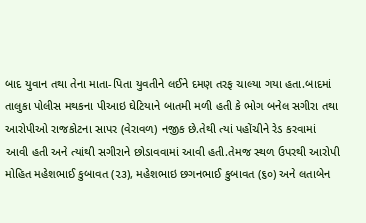બાદ યુવાન તથા તેના માતા-પિતા યુવતીને લઈને દમણ તરફ ચાલ્યા ગયા હતા.બાદમાં તાલુકા પોલીસ મથકના પીઆઇ ઘેટિયાને બાતમી મળી હતી કે ભોગ બનેલ સગીરા તથા આરોપીઓ રાજકોટના સાપર (વેરાવળ) નજીક છે.તેથી ત્યાં પહોંચીને રેડ કરવામાં આવી હતી અને ત્યાંથી સગીરાને છોડાવવામાં આવી હતી.તેમજ સ્થળ ઉપરથી આરોપી મોહિત મહેશભાઈ કુબાવત (૨૩), મહેશભાઇ છગનભાઈ કુબાવત (૬૦) અને લતાબેન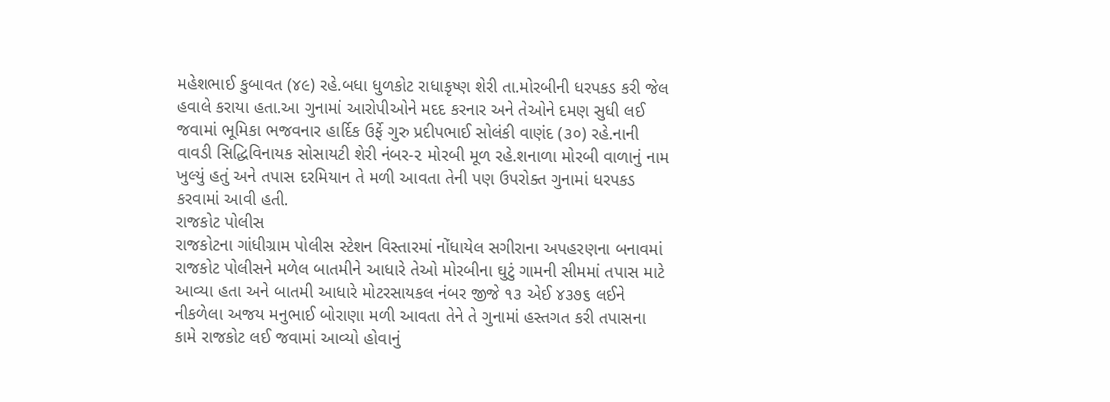મહેશભાઈ કુબાવત (૪૯) રહે.બધા ધુળકોટ રાધાકૃષ્ણ શેરી તા.મોરબીની ધરપકડ કરી જેલ હવાલે કરાયા હતા.આ ગુનામાં આરોપીઓને મદદ કરનાર અને તેઓને દમણ સુધી લઈ જવામાં ભૂમિકા ભજવનાર હાર્દિક ઉર્ફે ગુરુ પ્રદીપભાઈ સોલંકી વાણંદ (૩૦) રહે.નાની વાવડી સિદ્ધિવિનાયક સોસાયટી શેરી નંબર-૨ મોરબી મૂળ રહે.શનાળા મોરબી વાળાનું નામ ખુલ્યું હતું અને તપાસ દરમિયાન તે મળી આવતા તેની પણ ઉપરોક્ત ગુનામાં ધરપકડ કરવામાં આવી હતી.
રાજકોટ પોલીસ
રાજકોટના ગાંધીગ્રામ પોલીસ સ્ટેશન વિસ્તારમાં નોંધાયેલ સગીરાના અપહરણના બનાવમાં રાજકોટ પોલીસને મળેલ બાતમીને આધારે તેઓ મોરબીના ઘુટું ગામની સીમમાં તપાસ માટે આવ્યા હતા અને બાતમી આધારે મોટરસાયકલ નંબર જીજે ૧૩ એઈ ૪૩૭૬ લઈને નીકળેલા અજય મનુભાઈ બોરાણા મળી આવતા તેને તે ગુનામાં હસ્તગત કરી તપાસના કામે રાજકોટ લઈ જવામાં આવ્યો હોવાનું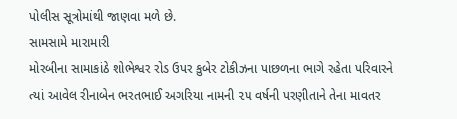પોલીસ સૂત્રોમાંથી જાણવા મળે છે.
સામસામે મારામારી
મોરબીના સામાકાંઠે શોભેશ્વર રોડ ઉપર કુબેર ટોકીઝના પાછળના ભાગે રહેતા પરિવારને ત્યાં આવેલ રીનાબેન ભરતભાઈ અગરિયા નામની ૨૫ વર્ષની પરણીતાને તેના માવતર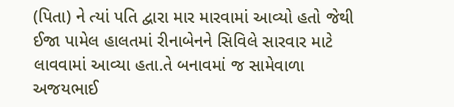(પિતા) ને ત્યાં પતિ દ્વારા માર મારવામાં આવ્યો હતો જેથી ઈજા પામેલ હાલતમાં રીનાબેનને સિવિલે સારવાર માટે લાવવામાં આવ્યા હતા.તે બનાવમાં જ સામેવાળા અજયભાઈ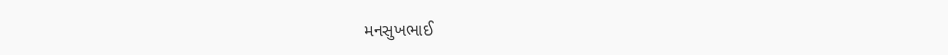મનસુખભાઈ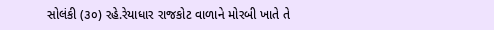સોલંકી (૩૦) રહે.રેયાધાર રાજકોટ વાળાને મોરબી ખાતે તે